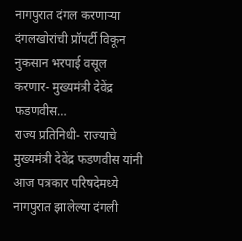नागपुरात दंगल करणाऱ्या दंगलखोरांची प्रॉपर्टी विकून नुकसान भरपाई वसूल करणार- मुख्यमंत्री देवेंद्र फडणवीस…
राज्य प्रतिनिधी- राज्याचे मुख्यमंत्री देवेंद्र फडणवीस यांनी आज पत्रकार परिषदेमध्ये नागपुरात झालेल्या दंगली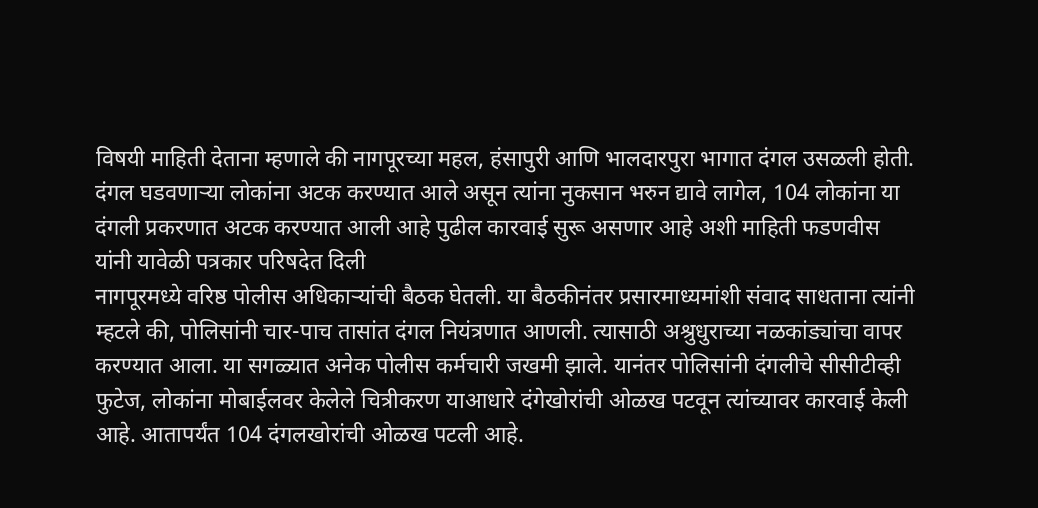विषयी माहिती देताना म्हणाले की नागपूरच्या महल, हंसापुरी आणि भालदारपुरा भागात दंगल उसळली होती. दंगल घडवणाऱ्या लोकांना अटक करण्यात आले असून त्यांना नुकसान भरुन द्यावे लागेल, 104 लोकांना या दंगली प्रकरणात अटक करण्यात आली आहे पुढील कारवाई सुरू असणार आहे अशी माहिती फडणवीस यांनी यावेळी पत्रकार परिषदेत दिली
नागपूरमध्ये वरिष्ठ पोलीस अधिकाऱ्यांची बैठक घेतली. या बैठकीनंतर प्रसारमाध्यमांशी संवाद साधताना त्यांनी म्हटले की, पोलिसांनी चार-पाच तासांत दंगल नियंत्रणात आणली. त्यासाठी अश्रुधुराच्या नळकांड्यांचा वापर करण्यात आला. या सगळ्यात अनेक पोलीस कर्मचारी जखमी झाले. यानंतर पोलिसांनी दंगलीचे सीसीटीव्ही फुटेज, लोकांना मोबाईलवर केलेले चित्रीकरण याआधारे दंगेखोरांची ओळख पटवून त्यांच्यावर कारवाई केली आहे. आतापर्यंत 104 दंगलखोरांची ओळख पटली आहे.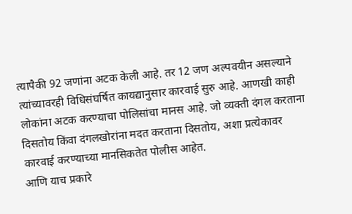त्यापैकी 92 जणांना अटक केली आहे. तर 12 जण अल्पवयीन असल्याने त्यांच्यावरही विधिसंघर्षित कायद्यानुसार कारवाई सुरु आहे. आणखी काही लोकांना अटक करण्याचा पोलिसांचा मानस आहे. जो व्यक्ती दंगल करताना दिसतोय किंवा दंगलखोरांना मदत करताना दिसतोय, अशा प्रत्येकावर कारवाई करण्याच्या मानसिकतेत पोलीस आहेत.
आणि याच प्रकारे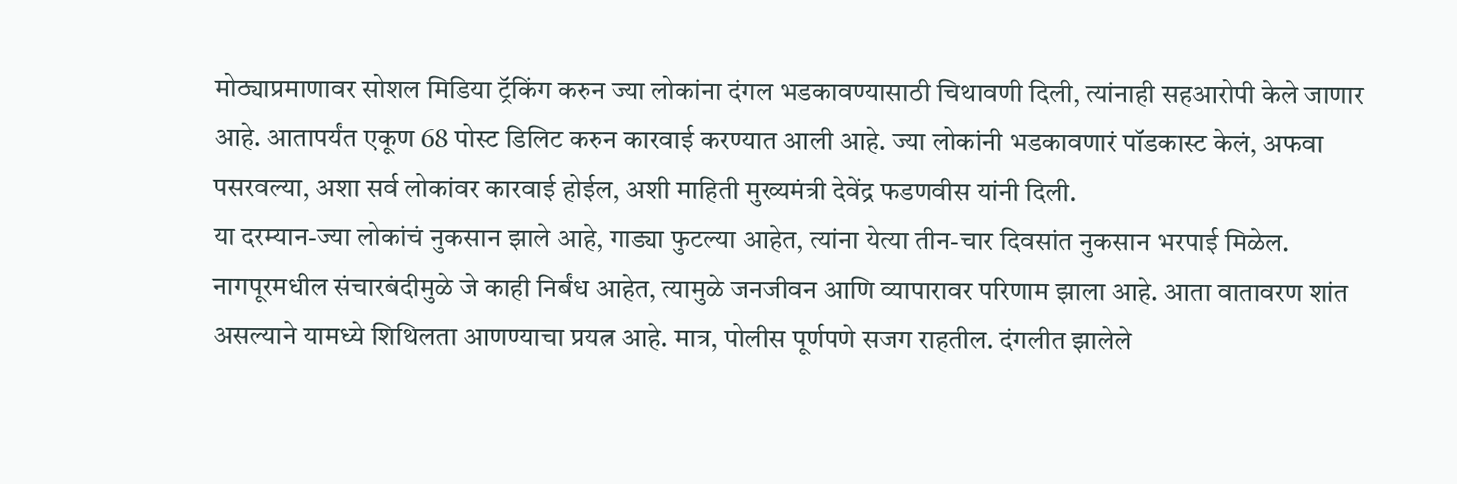मोठ्याप्रमाणावर सोशल मिडिया ट्रॅकिंग करुन ज्या लोकांना दंगल भडकावण्यासाठी चिथावणी दिली, त्यांनाही सहआरोपी केले जाणार आहे. आतापर्यंत एकूण 68 पोस्ट डिलिट करुन कारवाई करण्यात आली आहे. ज्या लोकांनी भडकावणारं पॉडकास्ट केलं, अफवा पसरवल्या, अशा सर्व लोकांवर कारवाई होईल, अशी माहिती मुख्यमंत्री देवेंद्र फडणवीस यांनी दिली.
या दरम्यान-ज्या लोकांचं नुकसान झाले आहे, गाड्या फुटल्या आहेत, त्यांना येत्या तीन-चार दिवसांत नुकसान भरपाई मिळेल. नागपूरमधील संचारबंदीमुळे जे काही निर्बंध आहेत, त्यामुळे जनजीवन आणि व्यापारावर परिणाम झाला आहे. आता वातावरण शांत असल्याने यामध्ये शिथिलता आणण्याचा प्रयत्न आहे. मात्र, पोलीस पूर्णपणे सजग राहतील. दंगलीत झालेले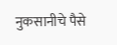नुकसानीचे पैसे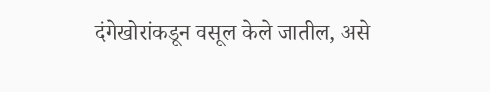दंगेखोरांकडून वसूल केले जातील, असे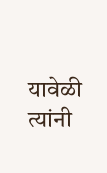यावेळी त्यांनी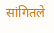सांगितले